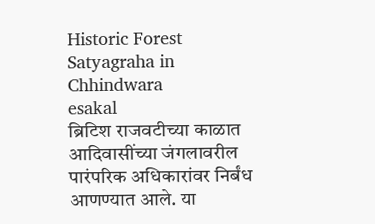Historic Forest Satyagraha in Chhindwara
esakal
ब्रिटिश राजवटीच्या काळात आदिवासींच्या जंगलावरील पारंपरिक अधिकारांवर निर्बंध आणण्यात आले. या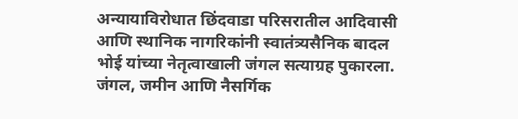अन्यायाविरोधात छिंदवाडा परिसरातील आदिवासी आणि स्थानिक नागरिकांनी स्वातंत्र्यसैनिक बादल भोई यांच्या नेतृत्वाखाली जंगल सत्याग्रह पुकारला. जंगल, जमीन आणि नैसर्गिक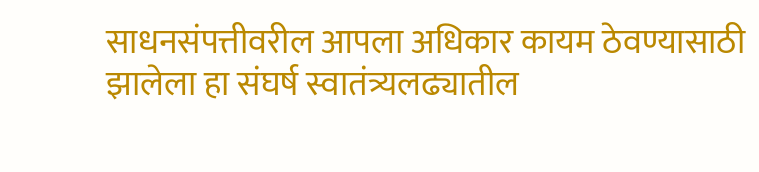साधनसंपत्तीवरील आपला अधिकार कायम ठेवण्यासाठी झालेला हा संघर्ष स्वातंत्र्यलढ्यातील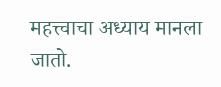महत्त्वाचा अध्याय मानला जातो.